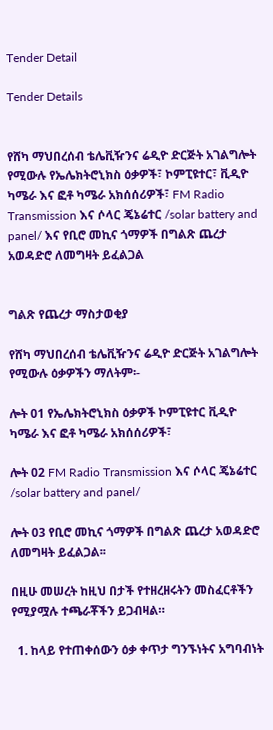Tender Detail

Tender Details


የሸካ ማህበረሰብ ቴሌቪዥንና ሬዲዮ ድርጅት አገልግሎት የሚውሉ የኤሌክትሮኒክስ ዕቃዎች፣ ኮምፒዩተር፣ ቪዲዮ ካሜራ እና ፎቶ ካሜራ አክሰሰሪዎች፣ FM Radio Transmission እና ሶላር ጄኔሬተር /solar battery and panel/ እና የቢሮ መኪና ጎማዎች በግልጽ ጨረታ አወዳድሮ ለመግዛት ይፈልጋል


ግልጽ የጨረታ ማስታወቂያ

የሸካ ማህበረሰብ ቴሌቪዥንና ሬዲዮ ድርጅት አገልግሎት የሚውሉ ዕቃዎችን ማለትም፡-

ሎት 01 የኤሌክትሮኒክስ ዕቃዎች ኮምፒዩተር ቪዲዮ ካሜራ እና ፎቶ ካሜራ አክሰሰሪዎች፣

ሎት 02 FM Radio Transmission እና ሶላር ጄኔሬተር /solar battery and panel/

ሎት 03 የቢሮ መኪና ጎማዎች በግልጽ ጨረታ አወዳድሮ ለመግዛት ይፈልጋል፡፡

በዚሁ መሠረት ከዚህ በታች የተዘረዘሩትን መስፈርቶችን የሚያሟሉ ተጫራቾችን ይጋብዛል።

  1. ከላይ የተጠቀሰውን ዕቃ ቀጥታ ግንኙነትና አግባብነት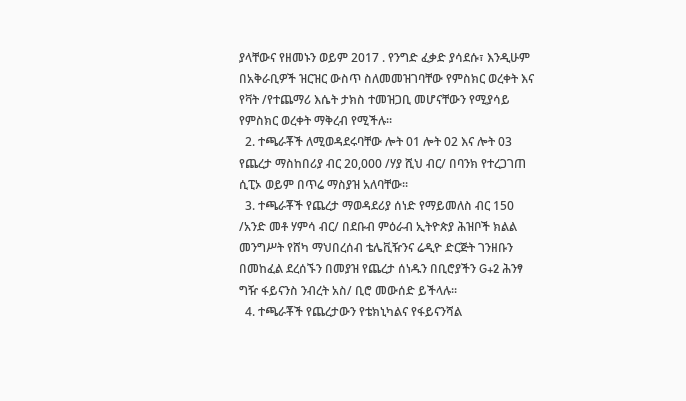ያላቸውና የዘመኑን ወይም 2017 . የንግድ ፈቃድ ያሳደሱ፣ እንዲሁም በአቅራቢዎች ዝርዝር ውስጥ ስለመመዝገባቸው የምስክር ወረቀት እና የቫት /የተጨማሪ እሴት ታክስ ተመዝጋቢ መሆናቸውን የሚያሳይ የምስክር ወረቀት ማቅረብ የሚችሉ፡፡
  2. ተጫራቾች ለሚወዳደሩባቸው ሎት 01 ሎት 02 እና ሎት 03 የጨረታ ማስከበሪያ ብር 20,000 /ሃያ ሺህ ብር/ በባንክ የተረጋገጠ ሲፒኦ ወይም በጥሬ ማስያዝ አለባቸው፡፡
  3. ተጫራቾች የጨረታ ማወዳደሪያ ሰነድ የማይመለስ ብር 150 /አንድ መቶ ሃምሳ ብር/ በደቡብ ምዕራብ ኢትዮጵያ ሕዝቦች ክልል መንግሥት የሸካ ማህበረሰብ ቴሌቪዥንና ሬዲዮ ድርጅት ገንዘቡን በመከፈል ደረሰኙን በመያዝ የጨረታ ሰነዱን በቢሮያችን G+2 ሕንፃ ግዥ ፋይናንስ ንብረት አስ/ ቢሮ መውሰድ ይችላሉ፡፡
  4. ተጫራቾች የጨረታውን የቴክኒካልና የፋይናንሻል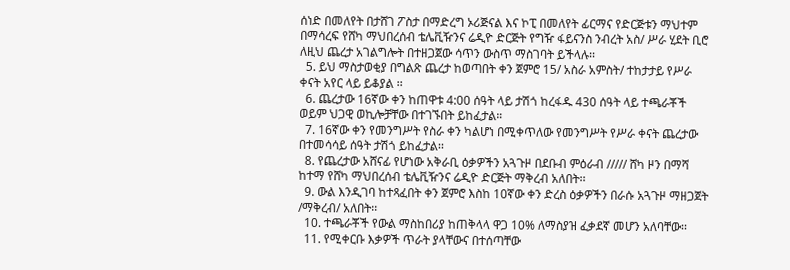ሰነድ በመለየት በታሸገ ፖስታ በማድረግ ኦሪጅናል እና ኮፒ በመለየት ፊርማና የድርጅቱን ማህተም በማሳረፍ የሸካ ማህበረሰብ ቴሌቪዥንና ሬዲዮ ድርጅት የግዥ ፋይናንስ ንብረት አስ/ ሥራ ሂደት ቢሮ ለዚህ ጨረታ አገልግሎት በተዘጋጀው ሳጥን ውስጥ ማስገባት ይችላሉ፡፡
  5. ይህ ማስታወቂያ በግልጽ ጨረታ ከወጣበት ቀን ጀምሮ 15/ አስራ አምስት/ ተከታታይ የሥራ ቀናት አየር ላይ ይቆያል ፡፡
  6. ጨረታው 16ኛው ቀን ከጠዋቱ 4:00 ሰዓት ላይ ታሽጎ ከረፋዱ 430 ሰዓት ላይ ተጫራቾች ወይም ህጋዊ ወኪሎቻቸው በተገኙበት ይከፈታል።
  7. 16ኛው ቀን የመንግሥት የስራ ቀን ካልሆነ በሚቀጥለው የመንግሥት የሥራ ቀናት ጨረታው በተመሳሳይ ሰዓት ታሽጎ ይከፈታል፡፡
  8. የጨረታው አሸናፊ የሆነው አቅራቢ ዕቃዎችን አጓጉዞ በደቡብ ምዕራብ ///// ሸካ ዞን በማሻ ከተማ የሸካ ማህበረሰብ ቴሌቪዥንና ሬዲዮ ድርጅት ማቅረብ አለበት፡፡
  9. ውል እንዲገባ ከተጻፈበት ቀን ጀምሮ እስከ 10ኛው ቀን ድረስ ዕቃዎችን በራሱ አጓጉዞ ማዘጋጀት /ማቅረብ/ አለበት፡፡
  10. ተጫራቾች የውል ማስከበሪያ ከጠቅላላ ዋጋ 10% ለማስያዝ ፈቃደኛ መሆን አለባቸው፡፡
  11. የሚቀርቡ እቃዎች ጥራት ያላቸውና በተሰጣቸው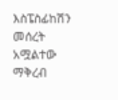እስፔስፊከሽን መሰረት አሟልተው ማቅረብ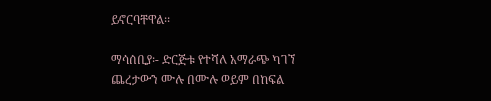ይኖርባቸዋል፡፡

ማሳሰቢያ፡- ድርጅቱ የተሻለ አማራጭ ካገኘ ጨረታውን ሙሉ በሙሉ ወይም በከፍል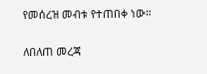የመሰረዝ መብቱ የተጠበቀ ነው።

ለበለጠ መረጃ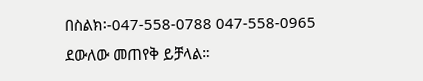በስልክ፡-047-558-0788 047-558-0965 ደውለው መጠየቅ ይቻላል።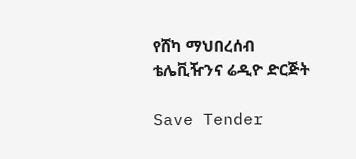የሸካ ማህበረሰብ ቴሌቪዥንና ሬዲዮ ድርጅት

Save Tender